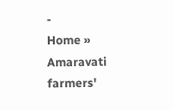-
Home » Amaravati farmers'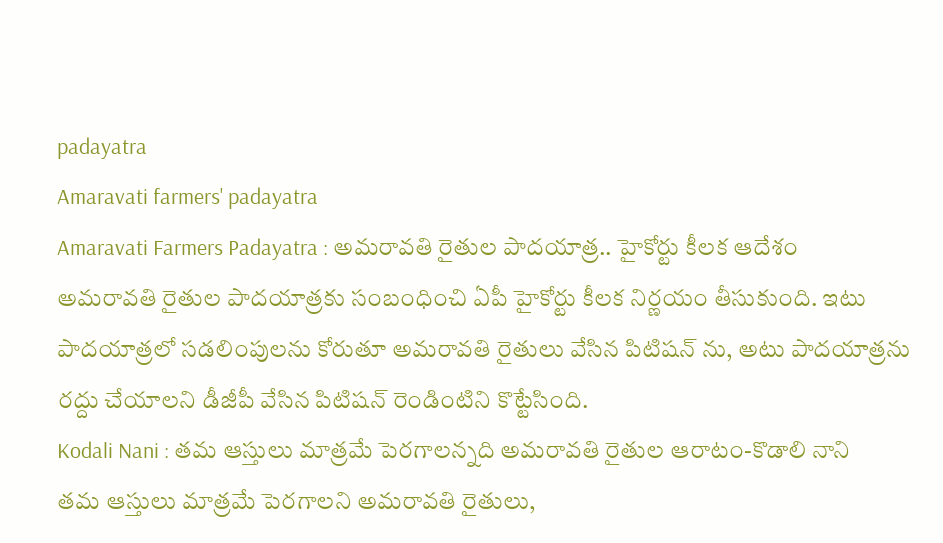padayatra
Amaravati farmers' padayatra
Amaravati Farmers Padayatra : అమరావతి రైతుల పాదయాత్ర.. హైకోర్టు కీలక ఆదేశం
అమరావతి రైతుల పాదయాత్రకు సంబంధించి ఏపీ హైకోర్టు కీలక నిర్ణయం తీసుకుంది. ఇటు పాదయాత్రలో సడలింపులను కోరుతూ అమరావతి రైతులు వేసిన పిటిషన్ ను, అటు పాదయాత్రను రద్దు చేయాలని డీజీపీ వేసిన పిటిషన్ రెండింటిని కొట్టేసింది.
Kodali Nani : తమ ఆస్తులు మాత్రమే పెరగాలన్నది అమరావతి రైతుల ఆరాటం-కొడాలి నాని
తమ ఆస్తులు మాత్రమే పెరగాలని అమరావతి రైతులు,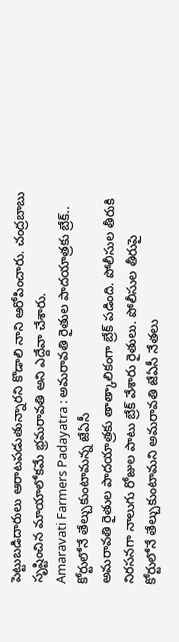పెట్టుబడిదారులు ఆరాటపడుతున్నారని కొడాలి నాని ఆరోపించారు. చంద్రబాబు సృష్టించిన మాయాలోకమే భ్రమరావతి అని ఎద్దేవా చేశారు.
Amaravati Farmers Padayatra : అమరావతి రైతుల పాదయాత్రకు బ్రేక్.. కోర్టులోనే తేల్చుకుంటామన్న జేఏసీ
అమరావతి రైతుల పాదయాత్రకు తాత్కాలికంగా బ్రేక్ పడింది. పోలీసుల తీరుకి నిరసనగా నాలుగు రోజుల పాటు బ్రేక్ వేశారు రైతులు. పోలీసుల తీరుపై కోర్టులోనే తేల్చుకుంటామని అమరావతి జేఏసీ నేతలు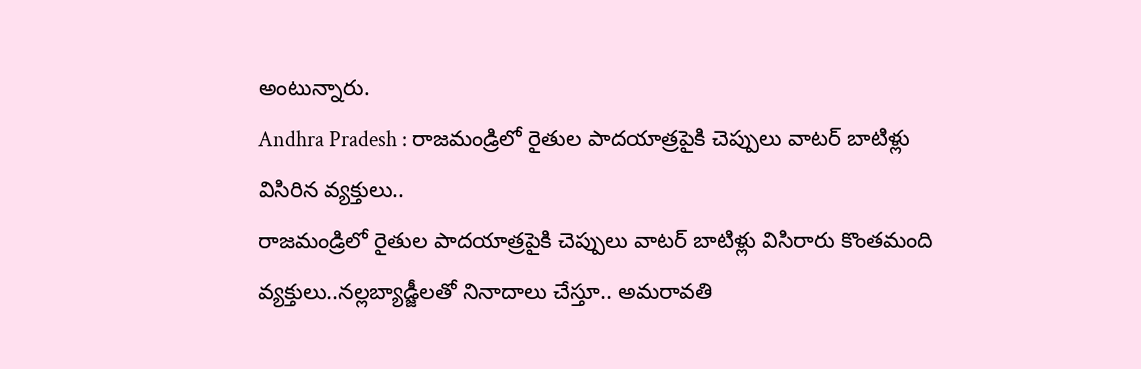అంటున్నారు.
Andhra Pradesh : రాజమండ్రిలో రైతుల పాదయాత్రపైకి చెప్పులు వాటర్ బాటిళ్లు విసిరిన వ్యక్తులు..
రాజమండ్రిలో రైతుల పాదయాత్రపైకి చెప్పులు వాటర్ బాటిళ్లు విసిరారు కొంతమంది వ్యక్తులు..నల్లబ్యాడ్జీలతో నినాదాలు చేస్తూ.. అమరావతి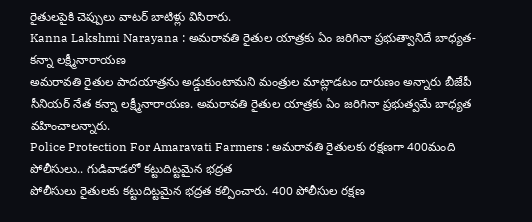రైతులపైకి చెప్పులు వాటర్ బాటిళ్లు విసిరారు.
Kanna Lakshmi Narayana : అమరావతి రైతుల యాత్రకు ఏం జరిగినా ప్రభుత్వానిదే బాధ్యత- కన్నా లక్ష్మీనారాయణ
అమరావతి రైతుల పాదయాత్రను అడ్డుకుంటామని మంత్రుల మాట్లాడటం దారుణం అన్నారు బీజేపీ సీనియర్ నేత కన్నా లక్ష్మీనారాయణ. అమరావతి రైతుల యాత్రకు ఏం జరిగినా ప్రభుత్వమే బాధ్యత వహించాలన్నారు.
Police Protection For Amaravati Farmers : అమరావతి రైతులకు రక్షణగా 400మంది పోలీసులు.. గుడివాడలో కట్టుదిట్టమైన భద్రత
పోలీసులు రైతులకు కట్టుదిట్టమైన భద్రత కల్పించారు. 400 పోలీసుల రక్షణ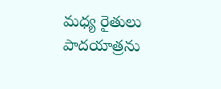మధ్య రైతులు పాదయాత్రను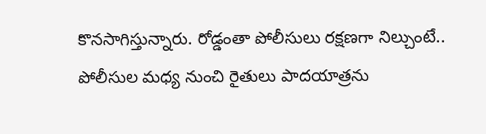కొనసాగిస్తున్నారు. రోడ్డంతా పోలీసులు రక్షణగా నిల్చుంటే.. పోలీసుల మధ్య నుంచి రైతులు పాదయాత్రను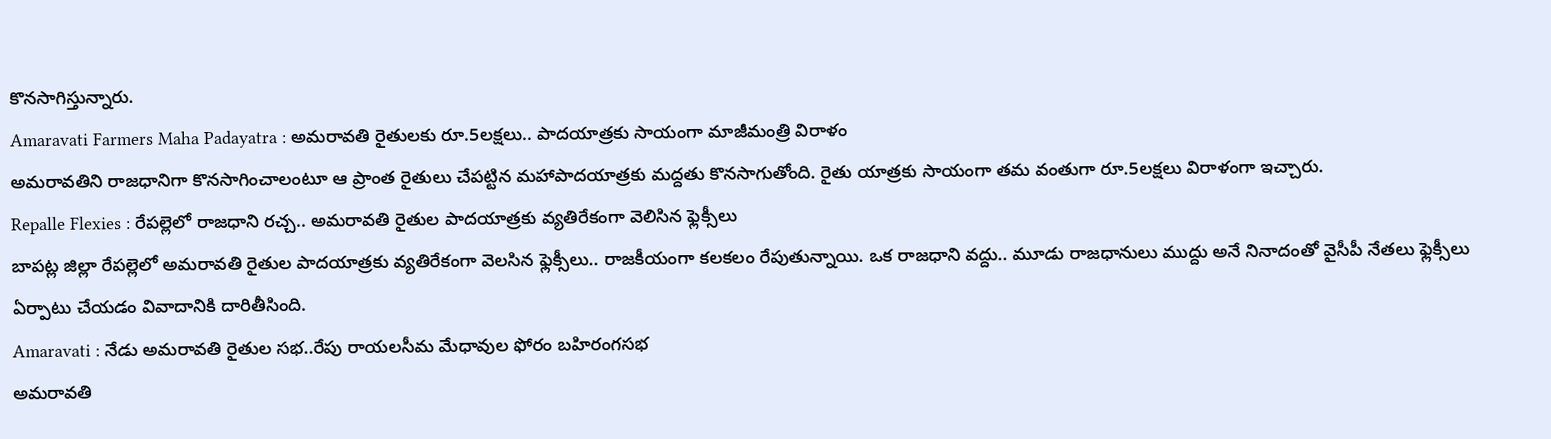కొనసాగిస్తున్నారు.
Amaravati Farmers Maha Padayatra : అమరావతి రైతులకు రూ.5లక్షలు.. పాదయాత్రకు సాయంగా మాజీమంత్రి విరాళం
అమరావతిని రాజధానిగా కొనసాగించాలంటూ ఆ ప్రాంత రైతులు చేపట్టిన మహాపాదయాత్రకు మద్దతు కొనసాగుతోంది. రైతు యాత్రకు సాయంగా తమ వంతుగా రూ.5లక్షలు విరాళంగా ఇచ్చారు.
Repalle Flexies : రేపల్లెలో రాజధాని రచ్చ.. అమరావతి రైతుల పాదయాత్రకు వ్యతిరేకంగా వెలిసిన ఫ్లెక్సీలు
బాపట్ల జిల్లా రేపల్లెలో అమరావతి రైతుల పాదయాత్రకు వ్యతిరేకంగా వెలసిన ఫ్లెక్సీలు.. రాజకీయంగా కలకలం రేపుతున్నాయి. ఒక రాజధాని వద్దు.. మూడు రాజధానులు ముద్దు అనే నినాదంతో వైసీపీ నేతలు ఫ్లెక్సీలు ఏర్పాటు చేయడం వివాదానికి దారితీసింది.
Amaravati : నేడు అమరావతి రైతుల సభ..రేపు రాయలసీమ మేధావుల ఫోరం బహిరంగసభ
అమరావతి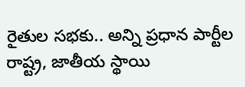రైతుల సభకు.. అన్ని ప్రధాన పార్టీల రాష్ట్ర, జాతీయ స్థాయి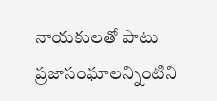నాయకులతో పాటు ప్రజాసంఘాలన్నింటిని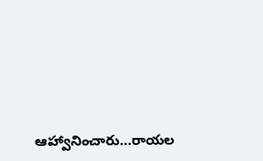ఆహ్వానించారు...రాయల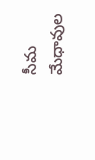సీమ మేధావుల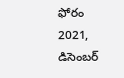ఫోరం 2021, డిసెంబర్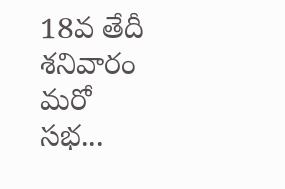18వ తేదీ శనివారం మరో సభ...